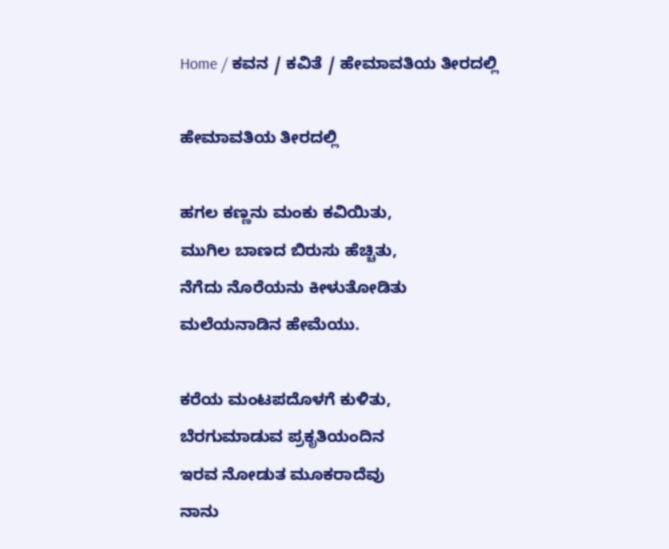Home / ಕವನ / ಕವಿತೆ / ಹೇಮಾವತಿಯ ತೀರದಲ್ಲಿ

ಹೇಮಾವತಿಯ ತೀರದಲ್ಲಿ

ಹಗಲ ಕಣ್ಣನು ಮಂಕು ಕವಿಯಿತು,
ಮುಗಿಲ ಬಾಣದ ಬಿರುಸು ಹೆಚ್ಚಿತು,
ನೆಗೆದು ನೊರೆಯನು ಕೀಳುತೋಡಿತು
ಮಲೆಯನಾಡಿನ ಹೇಮೆಯು.

ಕರೆಯ ಮಂಟಪದೊಳಗೆ ಕುಳಿತು,
ಬೆರಗುಮಾಡುವ ಪ್ರಕೃತಿಯಂದಿನ
ಇರವ ನೋಡುತ ಮೂಕರಾದೆವು
ನಾನು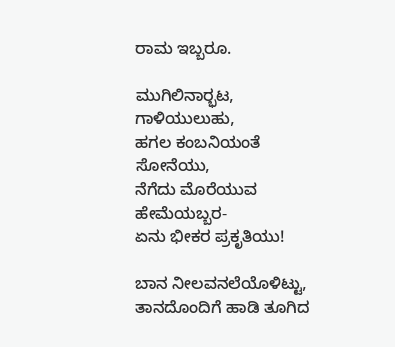ರಾಮ ಇಬ್ಬರೂ.

ಮುಗಿಲಿನಾರ್‍ಭಟ, ಗಾಳಿಯುಲುಹು,
ಹಗಲ ಕಂಬನಿಯಂತೆ ಸೋನೆಯು,
ನೆಗೆದು ಮೊರೆಯುವ ಹೇಮೆಯಬ್ಬರ-
ಏನು ಭೀಕರ ಪ್ರಕೃತಿಯು!

ಬಾನ ನೀಲವನಲೆಯೊಳಿಟ್ಟು,
ತಾನದೊಂದಿಗೆ ಹಾಡಿ ತೂಗಿದ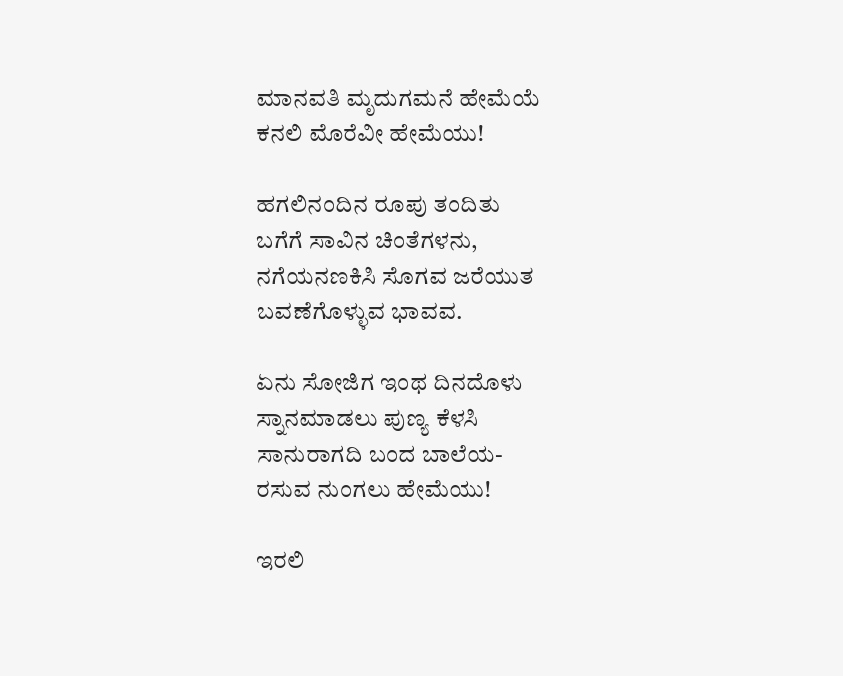ಮಾನವತಿ ಮೃದುಗಮನೆ ಹೇಮೆಯೆ
ಕನಲಿ ಮೊರೆವೀ ಹೇಮೆಯು!

ಹಗಲಿನಂದಿನ ರೂಪು ತಂದಿತು
ಬಗೆಗೆ ಸಾವಿನ ಚಿಂತೆಗಳನು,
ನಗೆಯನಣಕಿಸಿ ಸೊಗವ ಜರೆಯುತ
ಬವಣೆಗೊಳ್ಳುವ ಭಾವವ.

ಏನು ಸೋಜಿಗ ಇಂಥ ದಿನದೊಳು
ಸ್ನಾನಮಾಡಲು ಪುಣ್ಯ ಕೆಳಸಿ
ಸಾನುರಾಗದಿ ಬಂದ ಬಾಲೆಯ-
ರಸುವ ನುಂಗಲು ಹೇಮೆಯು!

ಇರಲಿ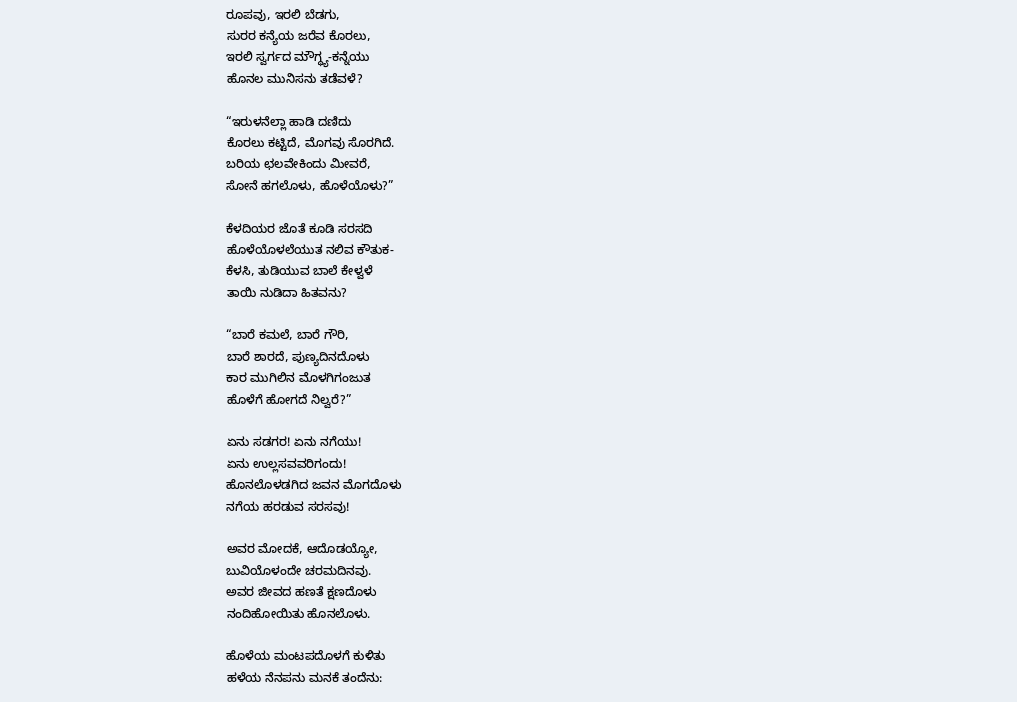ರೂಪವು, ಇರಲಿ ಬೆಡಗು,
ಸುರರ ಕನ್ಯೆಯ ಜರೆವ ಕೊರಲು,
ಇರಲಿ ಸ್ವರ್ಗದ ಮೌಗ್ಧ್ಯ-ಕನ್ನೆಯು
ಹೊನಲ ಮುನಿಸನು ತಡೆವಳೆ?

“ಇರುಳನೆಲ್ಲಾ ಹಾಡಿ ದಣಿದು
ಕೊರಲು ಕಟ್ಟಿದೆ, ಮೊಗವು ಸೊರಗಿದೆ.
ಬರಿಯ ಛಲವೇಕಿಂದು ಮೀವರೆ,
ಸೋನೆ ಹಗಲೊಳು, ಹೊಳೆಯೊಳು?”

ಕೆಳದಿಯರ ಜೊತೆ ಕೂಡಿ ಸರಸದಿ
ಹೊಳೆಯೊಳಲೆಯುತ ನಲಿವ ಕೌತುಕ-
ಕೆಳಸಿ, ತುಡಿಯುವ ಬಾಲೆ ಕೇಳ್ವಳೆ
ತಾಯಿ ನುಡಿದಾ ಹಿತವನು?

“ಬಾರೆ ಕಮಲೆ, ಬಾರೆ ಗೌರಿ,
ಬಾರೆ ಶಾರದೆ, ಪುಣ್ಯದಿನದೊಳು
ಕಾರ ಮುಗಿಲಿನ ಮೊಳಗಿಗಂಜುತ
ಹೊಳೆಗೆ ಹೋಗದೆ ನಿಲ್ವರೆ?”

ಏನು ಸಡಗರ! ಏನು ನಗೆಯು!
ಏನು ಉಲ್ಲಸವವರಿಗಂದು!
ಹೊನಲೊಳಡಗಿದ ಜವನ ಮೊಗದೊಳು
ನಗೆಯ ಹರಡುವ ಸರಸವು!

ಅವರ ಮೋದಕೆ, ಆದೊಡಯ್ಯೋ,
ಬುವಿಯೊಳಂದೇ ಚರಮದಿನವು.
ಅವರ ಜೀವದ ಹಣತೆ ಕ್ಷಣದೊಳು
ನಂದಿಹೋಯಿತು ಹೊನಲೊಳು.

ಹೊಳೆಯ ಮಂಟಪದೊಳಗೆ ಕುಳಿತು
ಹಳೆಯ ನೆನಪನು ಮನಕೆ ತಂದೆನು: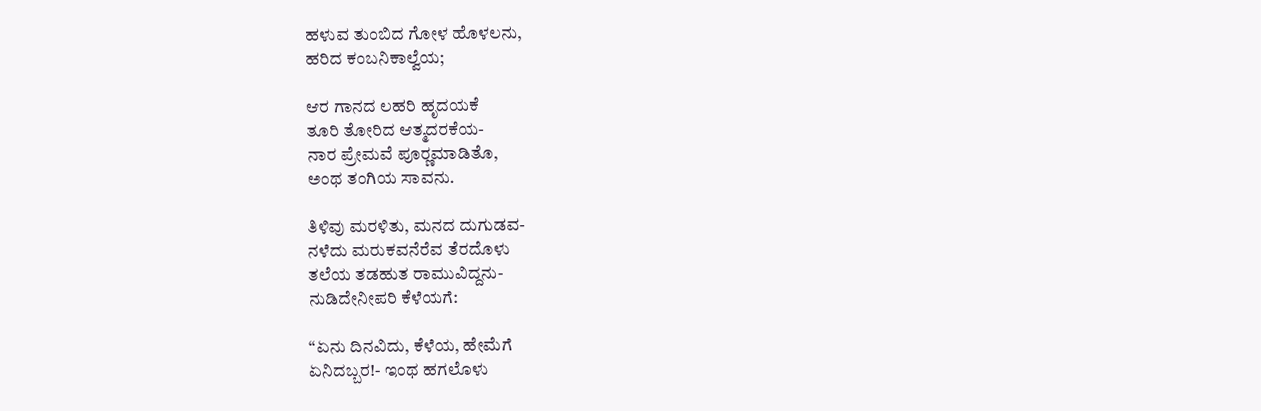ಹಳುವ ತುಂಬಿದ ಗೋಳ ಹೊಳಲನು,
ಹರಿದ ಕಂಬನಿಕಾಲ್ವೆಯ;

ಆರ ಗಾನದ ಲಹರಿ ಹೃದಯಕೆ
ತೂರಿ ತೋರಿದ ಆತ್ಮದರಕೆಯ-
ನಾರ ಪ್ರೇಮವೆ ಪೂರ್‍ಣಮಾಡಿತೊ,
ಅಂಥ ತಂಗಿಯ ಸಾವನು.

ತಿಳಿವು ಮರಳಿತು, ಮನದ ದುಗುಡವ-
ನಳೆದು ಮರುಕವನೆರೆವ ತೆರದೊಳು
ತಲೆಯ ತಡಹುತ ರಾಮುವಿದ್ದನು-
ನುಡಿದೇನೀಪರಿ ಕೆಳೆಯಗೆ:

“ಏನು ದಿನವಿದು, ಕೆಳೆಯ, ಹೇಮೆಗೆ
ಏನಿದಬ್ಬರ!- ಇಂಥ ಹಗಲೊಳು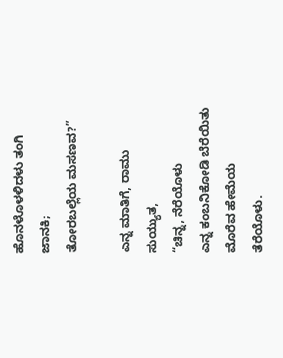ಹೊನಳೊಳಳಿದಳು ತಂಗಿ ಜಾನಕಿ;
ತೋರಬಲ್ಲೆಯ ಮಸಣವ?”

ಎನ್ನ ಮಾತಿಗೆ, ರಾಮು ಸುಯ್ಯುತ,
“ಚಿನ್ನ, ನೆರೆಯೊಳು
ಎನ್ನ ಕಂಬನಿಕೋಡಿ ಬೆರೆಯಿತು
ಮೊರೆವ ಹೇಮೆಯ ತೆರೆಯೊಳು.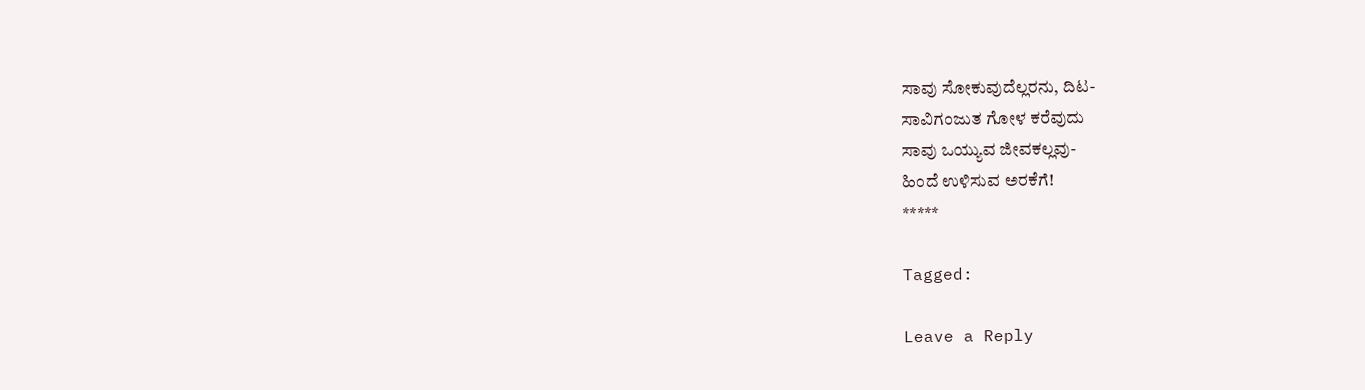ಸಾವು ಸೋಕುವುದೆಲ್ಲರನು, ದಿಟ-
ಸಾವಿಗಂಜುತ ಗೋಳ ಕರೆವುದು
ಸಾವು ಒಯ್ಯುವ ಜೀವಕಲ್ಲವು-
ಹಿಂದೆ ಉಳಿಸುವ ಅರಕೆಗೆ!
*****

Tagged:

Leave a Reply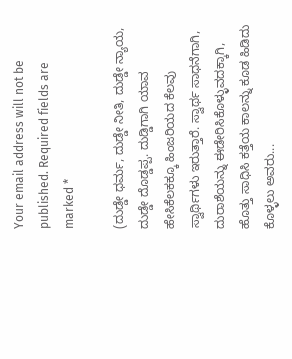Your email address will not be published. Required fields are marked *

(ದುಡ್ಡೇ ಧರ್ಮ, ದುಡ್ಡೇ ನೀತಿ, ದುಡ್ಡೇ ನ್ಯಾಯ, ದುಡ್ಡೇ ದೊಡ್ಡಪ್ಪ. ದುಡ್ಡಿಗಾಗಿ ಯಾವ ಹೇಸಿಕೆಲಕಕ್ಕೂ ಹಿಂಜರಿಯದ ಕೆಲವು ಸ್ವಾರ್ಥಿಗಳು ಇರುತ್ತಾರೆ. ಸ್ವಾರ್ಥ ಸಾಧನೆಗಾಗಿ, ದುರಾಶೆಯನ್ನು ಈಡೇರಿಸಿಕೊಳ್ಳುವದಕ್ಕಾಗಿ, ಹೊತ್ತು ಸಾಧಿಸಿ ಕತ್ತೆಯ ಕಾಲನ್ನು ಕೂಡ ಹಿಡಿದು ಕೊಳ್ಳಲು ಅವರು...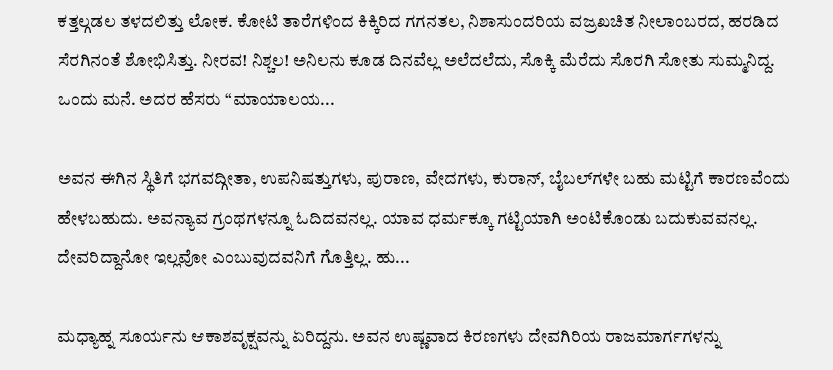ಕತ್ತಲ್ಗಡಲ ತಳದಲಿತ್ತು ಲೋಕ. ಕೋಟಿ ತಾರೆಗಳಿಂದ ಕಿಕ್ಕಿರಿದ ಗಗನತಲ, ನಿಶಾಸುಂದರಿಯ ವಜ್ರಖಚಿತ ನೀಲಾಂಬರದ, ಹರಡಿದ ಸೆರಗಿನಂತೆ ಶೋಭಿಸಿತ್ತು. ನೀರವ! ನಿಶ್ಚಲ! ಅನಿಲನು ಕೂಡ ದಿನವೆಲ್ಲ ಅಲೆದಲೆದು, ಸೊಕ್ಕಿ ಮೆರೆದು ಸೊರಗಿ ಸೋತು ಸುಮ್ಮನಿದ್ದ. ಒಂದು ಮನೆ. ಅದರ ಹೆಸರು “ಮಾಯಾಲಯ...

ಅವನ ಈಗಿನ ಸ್ಥಿತಿಗೆ ಭಗವದ್ಗೀತಾ, ಉಪನಿಷತ್ತುಗಳು, ಪುರಾಣ, ವೇದಗಳು, ಕುರಾನ್, ಬೈಬಲ್‌ಗಳೇ ಬಹು ಮಟ್ಟಿಗೆ ಕಾರಣವೆಂದು ಹೇಳಬಹುದು. ಅವನ್ಯಾವ ಗ್ರಂಥಗಳನ್ನೂ ಓದಿದವನಲ್ಲ. ಯಾವ ಧರ್ಮಕ್ಕೂ ಗಟ್ಟಿಯಾಗಿ ಅಂಟಿಕೊಂಡು ಬದುಕುವವನಲ್ಲ. ದೇವರಿದ್ದಾನೋ ಇಲ್ಲವೋ ಎಂಬುವುದವನಿಗೆ ಗೊತ್ತಿಲ್ಲ. ಹು...

ಮಧ್ಯಾಹ್ನ ಸೂರ್ಯನು ಆಕಾಶವೃಕ್ಷವನ್ನು ಏರಿದ್ದನು. ಅವನ ಉಷ್ಣವಾದ ಕಿರಣಗಳು ದೇವಗಿರಿಯ ರಾಜಮಾರ್ಗಗಳನ್ನು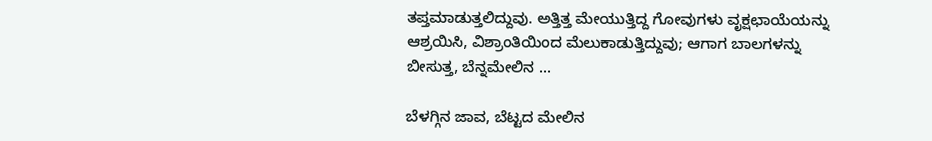ತಪ್ತಮಾಡುತ್ತಲಿದ್ದುವು. ಅತ್ತಿತ್ತ ಮೇಯುತ್ತಿದ್ದ ಗೋವುಗಳು ವೃಕ್ಷಛಾಯೆಯನ್ನು ಆಶ್ರಯಿಸಿ, ವಿಶ್ರಾಂತಿಯಿಂದ ಮೆಲುಕಾಡುತ್ತಿದ್ದುವು; ಆಗಾಗ ಬಾಲಗಳನ್ನು ಬೀಸುತ್ತ, ಬೆನ್ನಮೇಲಿನ ...

ಬೆಳಗ್ಗಿನ ಜಾವ, ಬೆಟ್ಟದ ಮೇಲಿನ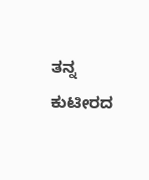ತನ್ನ ಕುಟೀರದ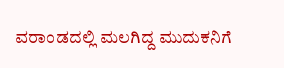ವರಾಂಡದಲ್ಲಿ ಮಲಗಿದ್ದ ಮುದುಕನಿಗೆ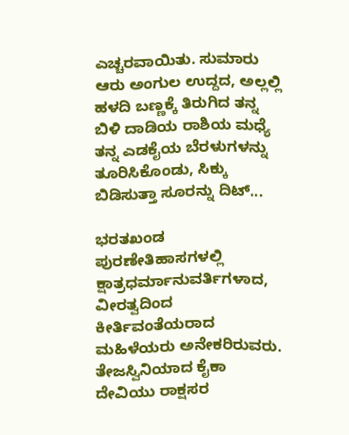ಎಚ್ಚರವಾಯಿತು. ಸುಮಾರು ಆರು ಅಂಗುಲ ಉದ್ದದ, ಅಲ್ಲಲ್ಲಿ ಹಳದಿ ಬಣ್ಣಕ್ಕೆ ತಿರುಗಿದ ತನ್ನ ಬಿಳಿ ದಾಡಿಯ ರಾಶಿಯ ಮಧ್ಯೆ ತನ್ನ ಎಡಕೈಯ ಬೆರಳುಗಳನ್ನು ತೂರಿಸಿಕೊಂಡು, ಸಿಕ್ಕು ಬಿಡಿಸುತ್ತಾ ಸೂರನ್ನು ದಿಟ್...

ಭರತಖಂಡ ಪುರಣೇತಿಹಾಸಗಳಲ್ಲಿ ಕ್ಷಾತ್ರಧರ್ಮಾನುವರ್ತಿಗಳಾದ, ವೀರತ್ವದಿಂದ ಕೀರ್ತಿವಂತೆಯರಾದ ಮಹಿಳೆಯರು ಅನೇಕರಿರುವರು. ತೇಜಸ್ವಿನಿಯಾದ ಕೈಕಾ ದೇವಿಯು ರಾಕ್ಷಸರ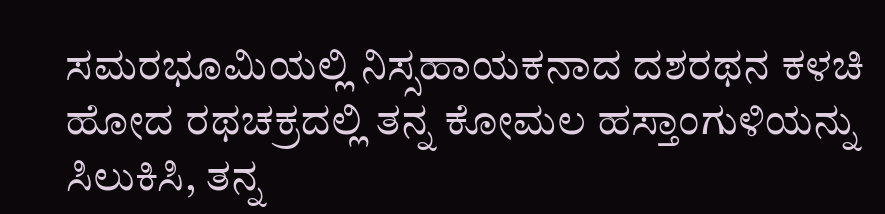ಸಮರಭೂಮಿಯಲ್ಲಿ ನಿಸ್ಸಹಾಯಕನಾದ ದಶರಥನ ಕಳಚಿ ಹೋದ ರಥಚಕ್ರದಲ್ಲಿ ತನ್ನ ಕೋಮಲ ಹಸ್ತಾಂಗುಳಿಯನ್ನು ಸಿಲುಕಿಸಿ, ತನ್ನ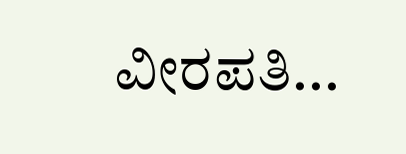ವೀರಪತಿ...